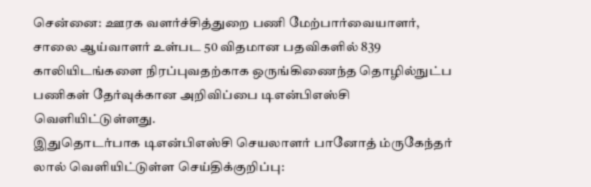சென்னை: ஊரக வளர்ச்சித்துறை பணி மேற்பார்வையாளர், சாலை ஆய்வாளர் உள்பட 50 விதமான பதவிகளில் 839 காலியிடங்களை நிரப்புவதற்காக ஒருங்கிணைந்த தொழில்நுட்ப பணிகள் தேர்வுக்கான அறிவிப்பை டிஎன்பிஎஸ்சி வெளியிட்டுள்ளது.
இதுதொடர்பாக டிஎன்பிஎஸ்சி செயலாளர் பானோத் ம்ருகேந்தர் லால் வெளியிட்டுள்ள செய்திக்குறிப்பு: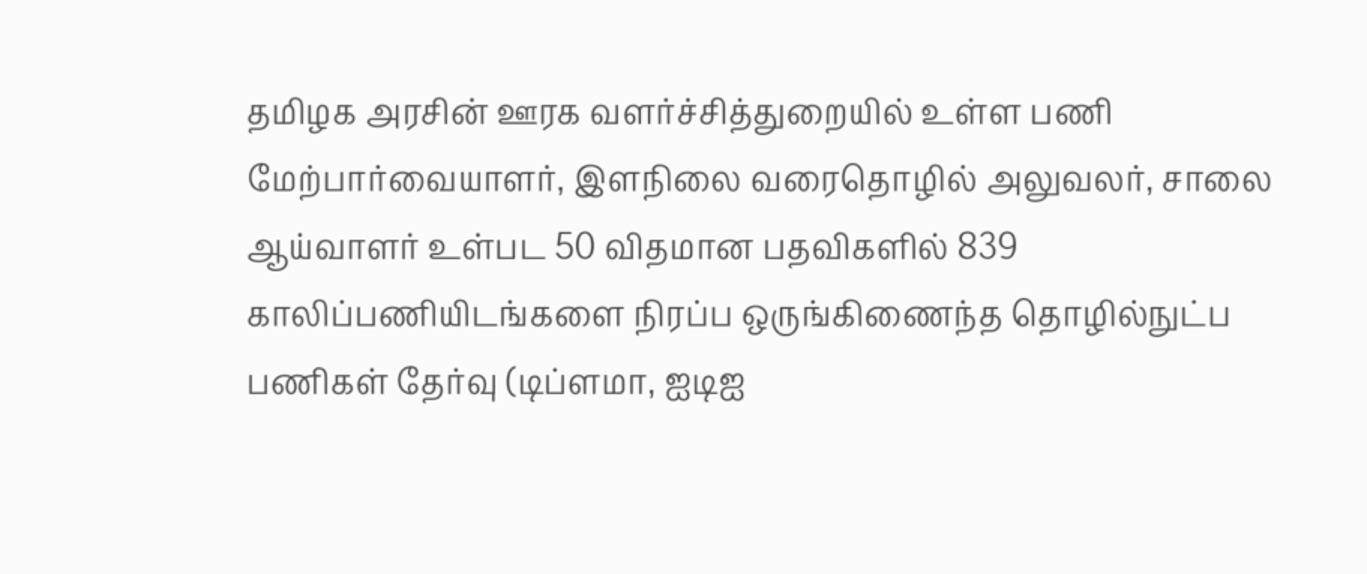தமிழக அரசின் ஊரக வளர்ச்சித்துறையில் உள்ள பணி மேற்பார்வையாளர், இளநிலை வரைதொழில் அலுவலர், சாலை ஆய்வாளர் உள்பட 50 விதமான பதவிகளில் 839 காலிப்பணியிடங்களை நிரப்ப ஒருங்கிணைந்த தொழில்நுட்ப பணிகள் தேர்வு (டிப்ளமா, ஐடிஐ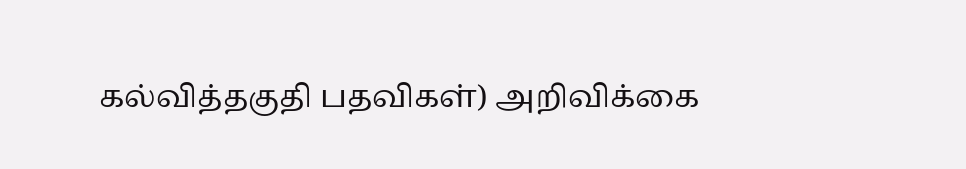கல்வித்தகுதி பதவிகள்) அறிவிக்கை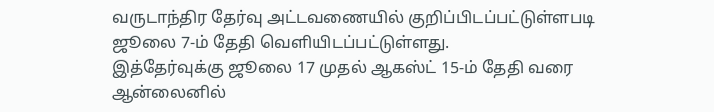வருடாந்திர தேர்வு அட்டவணையில் குறிப்பிடப்பட்டுள்ளபடி ஜூலை 7-ம் தேதி வெளியிடப்பட்டுள்ளது.
இத்தேர்வுக்கு ஜூலை 17 முதல் ஆகஸ்ட் 15-ம் தேதி வரை ஆன்லைனில்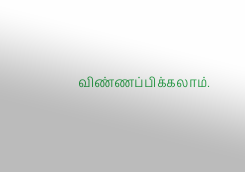விண்ணப்பிக்கலாம்.